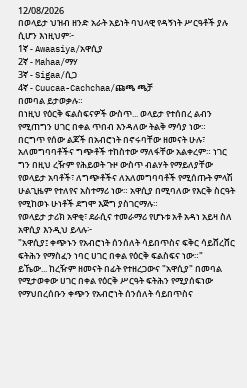12/08/2026
በወላይታ ህዝብ ዘንድ አራት አይነት ባህላዊ የዳኝነት ሥርዓቶች ያሉ ሲሆን እነዚህም፦
1ኛ - Awaasiya/አዋሲያ
2ኛ - Mahaa/ማሃ
3ኛ - Sigaa/ሲጋ
4ኛ - Cuucaa-Cachchaa/ጩጫ ጫቻ
በመባል ይታወቃሉ።
በነዚህ የዕርቅ ፍልስፍናዎች ውስጥ... ወላይታ የተሰበረ ልብን የሚጠግን ሀገር በቀል ጥበብ እንዳለው ትልቅ ማሳያ ነው።
በርግጥ የሰው ልጆች በአብሮነት በኖሩባቸው ዘመናት ሁሉ፣ አለመግባባቶችና ግጭቶች ተከስተው ማለፋቸው አልቀረም። ነገር ግን በዚህ ረዥም የሕይወት ጉዞ ውስጥ ብልሃት የማይለያቸው የወላይታ አባቶች፣ ለግጭቶችና ለአለመግባባቶች የሚሰጡት ምላሽ ሁልጊዜም የተለየና አስተማሪ ነው። አዋሲያ በሚባለው የእርቅ ስርዓት የሚከወኑ ሁነቶች ደግሞ እጅግ ያስገርማሉ።
የወላይታ ታሪክ አዋቂ፣ ደራሲና ተመራማሪ የሆኑቱ አቶ አዳነ አይዛ ስለ አዋሲያ እንዲህ ይላሉ፦
"አዋሲያ፤ ቀጭኑን የአብሮነት ሰንሰለት ሳይበጥስና ፍቅር ሳይሸረሸር ፍትሕን የማስፈን ነባር ሀገር በቀል የዕርቅ ፍልስፍና ነው።"
ይኼው... ከረዥም ዘመናት በፊት የተዘረጋውና "አዋሲያ" በመባል የሚታወቀው ሀገር በቀል የዕርቅ ሥርዓት ፍትሕን የሚያሰፍነው የማህበረሰቡን ቀጭን የአብሮነት ሰንሰለት ሳይበጥስና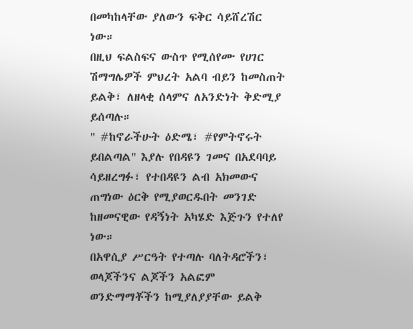በመካከላቸው ያለውን ፍቅር ሳይሸረሽር ነው።
በዚህ ፍልስፍና ውስጥ የሚሰየሙ የሀገር ሽማግሌዎች ምህረት አልባ ብይን ከመስጠት ይልቅ፣ ለዘላቂ ሰላምና ለአንድነት ቅድሚያ ይሰጣሉ።
" #ከኖራችሁት ዕድሜ፣ #የምትኖሩት ይበልጣል" እያሉ የበዳዩን ገመና በአደባባይ ሳይዘረግፉ፣ የተበዳዩን ልብ አክመውና ጠግነው ዕርቅ የሚያወርዱበት መንገድ ከዘመናዊው የዳኝነት አካሄድ እጅጉን የተለየ ነው።
በአዋሲያ ሥርዓት የተጣሉ ባለትዳሮችን፣ ወላጆችንና ልጆችን አልፎም ወንድማማቾችን ከሚያለያያቸው ይልቅ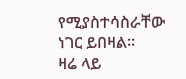የሚያስተሳስራቸው ነገር ይበዛል።
ዛሬ ላይ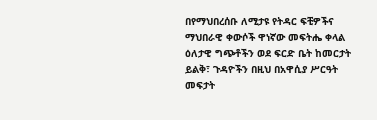በየማህበረሰቡ ለሚታዩ የትዳር ፍቺዎችና ማህበራዊ ቀውሶች ዋነኛው መፍትሔ ቀላል ዕለታዊ ግጭቶችን ወደ ፍርድ ቤት ከመርታት ይልቅ፣ ጉዳዮችን በዚህ በአዋሲያ ሥርዓት መፍታት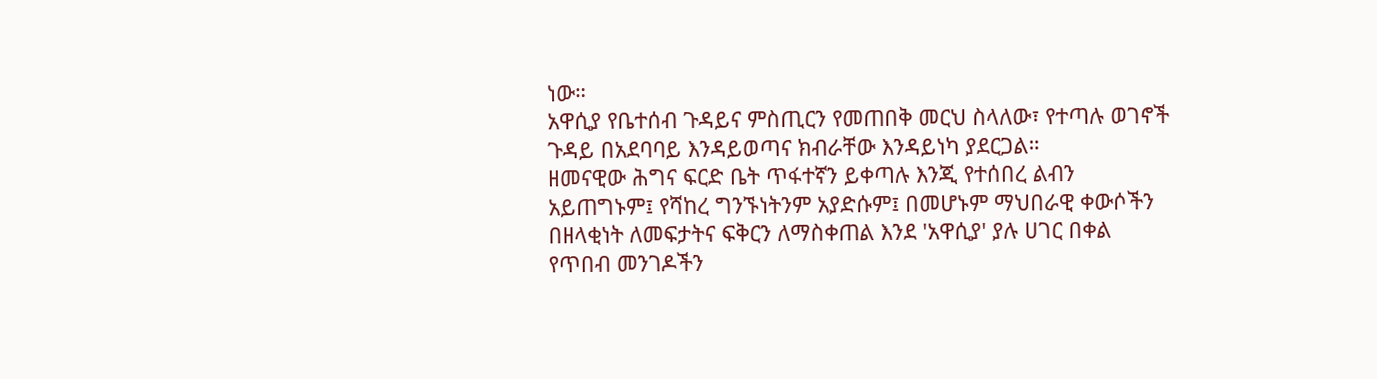ነው።
አዋሲያ የቤተሰብ ጉዳይና ምስጢርን የመጠበቅ መርህ ስላለው፣ የተጣሉ ወገኖች ጉዳይ በአደባባይ እንዳይወጣና ክብራቸው እንዳይነካ ያደርጋል።
ዘመናዊው ሕግና ፍርድ ቤት ጥፋተኛን ይቀጣሉ እንጂ የተሰበረ ልብን አይጠግኑም፤ የሻከረ ግንኙነትንም አያድሱም፤ በመሆኑም ማህበራዊ ቀውሶችን በዘላቂነት ለመፍታትና ፍቅርን ለማስቀጠል እንደ 'አዋሲያ' ያሉ ሀገር በቀል የጥበብ መንገዶችን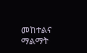መከተልና ማልማት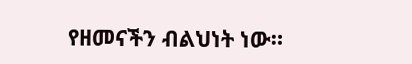የዘመናችን ብልህነት ነው።